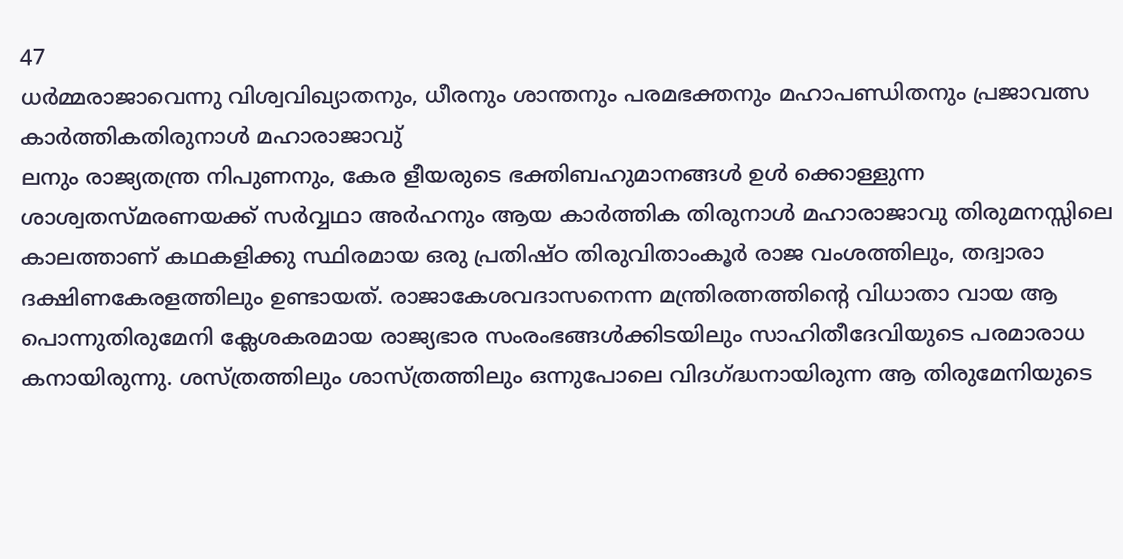47
ധർമ്മരാജാവെന്നു വിശ്വവിഖ്യാതനും, ധീരനും ശാന്തനും പരമഭക്തനും മഹാപണ്ഡിതനും പ്രജാവത്സ
കാർത്തികതിരുനാൾ മഹാരാജാവു്
ലനും രാജ്യതന്ത്ര നിപുണനും, കേര ളീയരുടെ ഭക്തിബഹുമാനങ്ങൾ ഉൾ ക്കൊള്ളുന്ന ശാശ്വതസ്മരണയക്ക് സർവ്വഥാ അർഹനും ആയ കാർത്തിക തിരുനാൾ മഹാരാജാവു തിരുമനസ്സിലെ കാലത്താണ് കഥകളിക്കു സ്ഥിരമായ ഒരു പ്രതിഷ്ഠ തിരുവിതാംകൂർ രാജ വംശത്തിലും, തദ്വാരാ ദക്ഷിണകേരളത്തിലും ഉണ്ടായത്. രാജാകേശവദാസനെന്ന മന്ത്രിരത്നത്തിന്റെ വിധാതാ വായ ആ പൊന്നുതിരുമേനി ക്ലേശകരമായ രാജ്യഭാര സംരംഭങ്ങൾക്കിടയിലും സാഹിതീദേവിയുടെ പരമാരാധ കനായിരുന്നു. ശസ്ത്രത്തിലും ശാസ്ത്രത്തിലും ഒന്നുപോലെ വിദഗ്ദ്ധനായിരുന്ന ആ തിരുമേനിയുടെ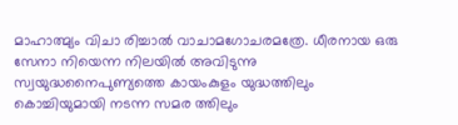മാഹാത്മ്യം വിചാ രിച്ചാൽ വാചാമഗോചരമത്രേ. ധീരനായ ഒരു സേനാ നിയെന്ന നിലയിൽ അവിടുന്നു സ്വയുദ്ധനൈപുണ്യത്തെ കായംകുളം യുദ്ധത്തിലും കൊച്ചിയുമായി നടന്ന സമര ത്തിലും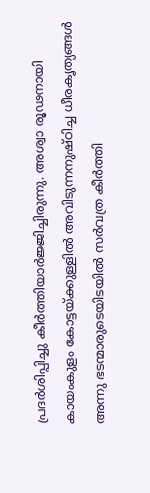പ്രദർശിപ്പിച്ചു കീർത്തിയാർജ്ജിച്ചിരുന്നു. അശ്വാ രൂഢനായി കായംകുളം കോട്ടയ്ക്കുള്ളിൽ അവിടുന്നനുഷ്ഠിച്ച ധീരകൃത്യങ്ങൾ അന്നു ഭടന്മാരുടെയിടയിൽ സർവത്ര കീർത്തി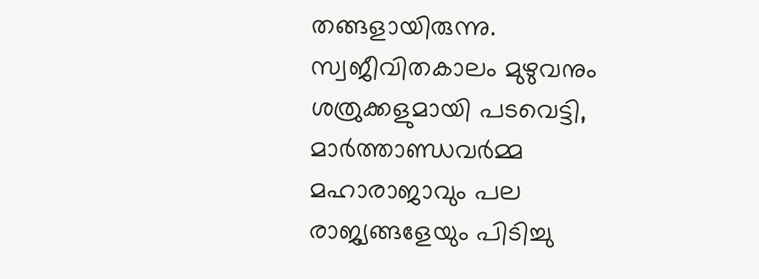തങ്ങളായിരുന്നു.
സ്വജീവിതകാലം മുഴുവനും ശത്രുക്കളുമായി പടവെട്ടി, മാർത്താണ്ഡവർമ്മ മഹാരാജാവും പല രാജ്യങ്ങളേയും പിടിച്ചു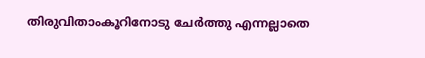തിരുവിതാംകൂറിനോടു ചേർത്തു എന്നല്ലാതെ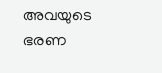അവയുടെ ഭരണ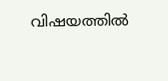വിഷയത്തിൽ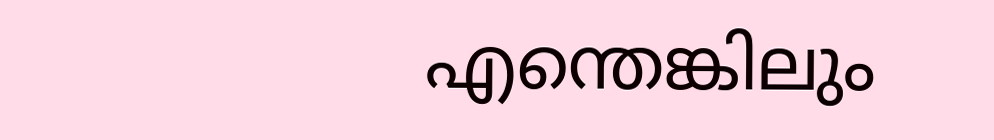എന്തെങ്കിലും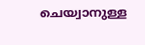ചെയ്വാനുള്ള